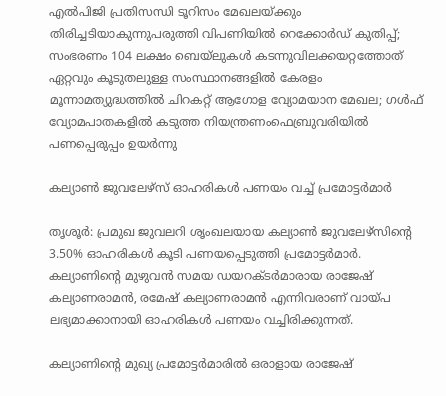എല്‍പിജി പ്രതിസന്ധി ടൂറിസം മേഖലയ്ക്കും തിരിച്ചടിയാകുന്നുപരുത്തി വിപണിയില്‍ റെക്കോര്‍ഡ് കുതിപ്പ്; സംഭരണം 104 ലക്ഷം ബെയ്‌ലുകള്‍ കടന്നുവിലക്കയറ്റത്തോത് ഏറ്റവും കൂടുതലുള്ള സംസ്ഥാനങ്ങളിൽ കേരളം മൂന്നാമത്യുദ്ധത്തില്‍ ചിറകറ്റ് ആഗോള വ്യോമയാന മേഖല; ഗള്‍ഫ് വ്യോമപാതകളില്‍ കടുത്ത നിയന്ത്രണംഫെബ്രുവരിയിൽ പണപ്പെരുപ്പം ഉയർന്നു

കല്യാണ്‍ ജുവലേഴ്‌സ് ഓഹരികള്‍ പണയം വച്ച് പ്രമോട്ടര്‍മാര്‍

തൃശൂര്‍: പ്രമുഖ ജുവലറി ശൃംഖലയായ കല്യാണ്‍ ജുവലേഴ്‌സിന്റെ 3.50% ഓഹരികള്‍ കൂടി പണയപ്പെടുത്തി പ്രമോട്ടര്‍മാര്‍. കല്യാണിന്റെ മുഴുവന്‍ സമയ ഡയറക്ടര്‍മാരായ രാജേഷ് കല്യാണരാമന്‍, രമേഷ് കല്യാണരാമന്‍ എന്നിവരാണ് വായ്പ ലഭ്യമാക്കാനായി ഓഹരികള്‍ പണയം വച്ചിരിക്കുന്നത്.

കല്യാണിന്റെ മുഖ്യ പ്രമോട്ടര്‍മാരില്‍ ഒരാളായ രാജേഷ്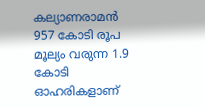കല്യാണരാമന്‍ 957 കോടി രൂപ മൂല്യം വരുന്ന 1.9 കോടി ഓഹരികളാണ്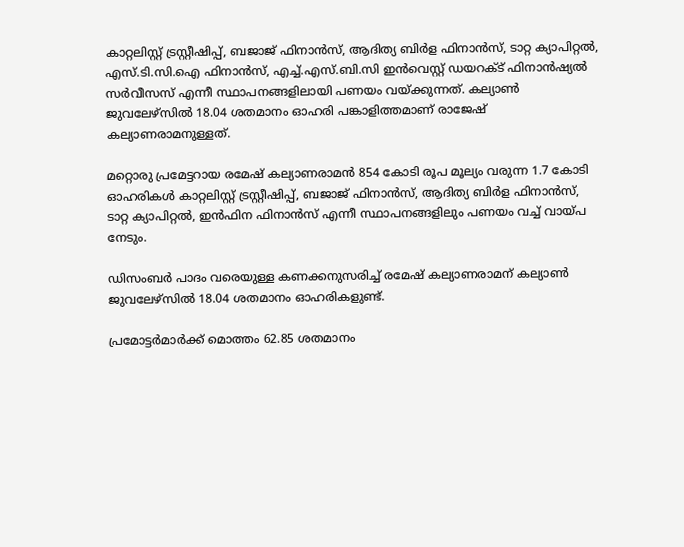കാറ്റലിസ്റ്റ് ട്രസ്റ്റീഷിപ്പ്, ബജാജ് ഫിനാന്‍സ്, ആദിത്യ ബിര്‍ള ഫിനാന്‍സ്, ടാറ്റ ക്യാപിറ്റല്‍, എസ്.ടി.സി.ഐ ഫിനാന്‍സ്, എച്ച്.എസ്.ബി.സി ഇന്‍വെസ്റ്റ് ഡയറക്ട് ഫിനാന്‍ഷ്യല്‍ സര്‍വീസസ് എന്നീ സ്ഥാപനങ്ങളിലായി പണയം വയ്ക്കുന്നത്. കല്യാണ്‍ ജുവലേഴ്‌സില്‍ 18.04 ശതമാനം ഓഹരി പങ്കാളിത്തമാണ് രാജേഷ് കല്യാണരാമനുള്ളത്.

മറ്റൊരു പ്രമേട്ടറായ രമേഷ് കല്യാണരാമന്‍ 854 കോടി രൂപ മൂല്യം വരുന്ന 1.7 കോടി ഓഹരികള്‍ കാറ്റലിസ്റ്റ് ട്രസ്റ്റീഷിപ്പ്, ബജാജ് ഫിനാന്‍സ്, ആദിത്യ ബിര്‍ള ഫിനാന്‍സ്, ടാറ്റ ക്യാപിറ്റല്‍, ഇന്‍ഫിന ഫിനാന്‍സ് എന്നീ സ്ഥാപനങ്ങളിലും പണയം വച്ച് വായ്പ നേടും.

ഡിസംബര്‍ പാദം വരെയുള്ള കണക്കനുസരിച്ച് രമേഷ് കല്യാണരാമന്‌ കല്യാണ്‍ ജുവലേഴ്‌സില്‍ 18.04 ശതമാനം ഓഹരികളുണ്ട്.

പ്രമോട്ടര്‍മാര്‍ക്ക് മൊത്തം 62.85 ശതമാനം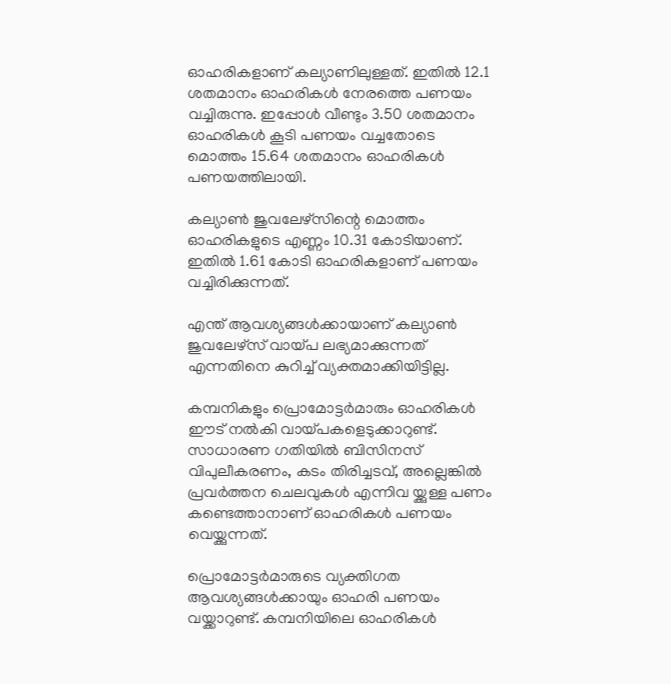ഓഹരികളാണ് കല്യാണിലുള്ളത്. ഇതില്‍ 12.1 ശതമാനം ഓഹരികള്‍ നേരത്തെ പണയം വച്ചിരുന്നു. ഇപ്പോള്‍ വീണ്ടും 3.50 ശതമാനം ഓഹരികള്‍ കൂടി പണയം വച്ചതോടെ മൊത്തം 15.64 ശതമാനം ഓഹരികള്‍ പണയത്തിലായി.

കല്യാണ്‍ ജുവലേഴ്‌സിന്റെ മൊത്തം ഓഹരികളുടെ എണ്ണം 10.31 കോടിയാണ്. ഇതില്‍ 1.61 കോടി ഓഹരികളാണ് പണയം വച്ചിരിക്കുന്നത്.

എന്ത് ആവശ്യങ്ങള്‍ക്കായാണ് കല്യാണ്‍ ജുവലേഴ്‌സ് വായ്പ ലഭ്യമാക്കുന്നത് എന്നതിനെ കുറിച്ച് വ്യക്തമാക്കിയിട്ടില്ല.

കമ്പനികളും പ്രൊമോട്ടര്‍മാരും ഓഹരികള്‍ ഈട് നല്‍കി വായ്പകളെടുക്കാറുണ്ട്. സാധാരണ ഗതിയില്‍ ബിസിനസ് വിപുലീകരണം, കടം തിരിച്ചടവ്, അല്ലെങ്കില്‍ പ്രവര്‍ത്തന ചെലവുകള്‍ എന്നിവ യ്ക്കുള്ള പണം കണ്ടെത്താനാണ് ഓഹരികള്‍ പണയം വെയ്ക്കുന്നത്.

പ്രൊമോട്ടര്‍മാരുടെ വ്യക്തിഗത ആവശ്യങ്ങള്‍ക്കായും ഓഹരി പണയം വയ്ക്കാറുണ്ട്. കമ്പനിയിലെ ഓഹരികള്‍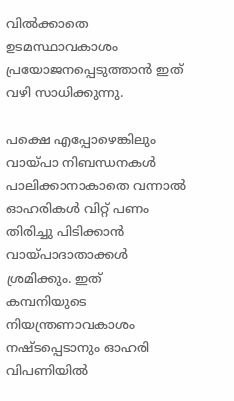വില്‍ക്കാതെ ഉടമസ്ഥാവകാശം പ്രയോജനപ്പെടുത്താന്‍ ഇത് വഴി സാധിക്കുന്നു.

പക്ഷെ എപ്പോഴെങ്കിലും വായ്പാ നിബന്ധനകള്‍ പാലിക്കാനാകാതെ വന്നാല്‍ ഓഹരികള്‍ വിറ്റ് പണം തിരിച്ചു പിടിക്കാന്‍ വായ്പാദാതാക്കള്‍ ശ്രമിക്കും. ഇത് കമ്പനിയുടെ നിയന്ത്രണാവകാശം നഷ്ടപ്പെടാനും ഓഹരി വിപണിയില്‍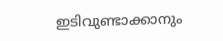ഇടിവുണ്ടാക്കാനും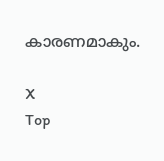കാരണമാകും.

X
Top